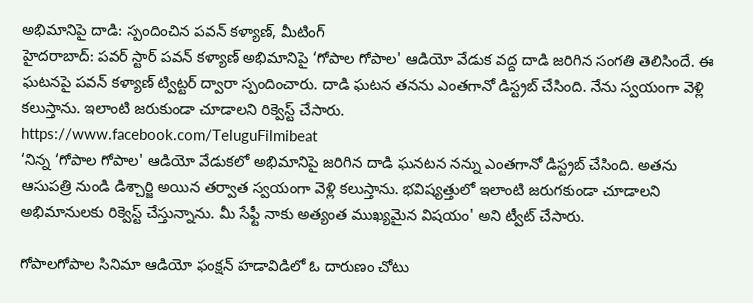అభిమానిపై దాడి: స్పందించిన పవన్ కళ్యాణ్, మీటింగ్
హైదరాబాద్: పవర్ స్టార్ పవన్ కళ్యాణ్ అభిమానిపై ‘గోపాల గోపాల' ఆడియో వేడుక వద్ద దాడి జరిగిన సంగతి తెలిసిందే. ఈ ఘటనపై పవన్ కళ్యాణ్ ట్విట్టర్ ద్వారా స్పందించారు. దాడి ఘటన తనను ఎంతగానో డిస్ట్రబ్ చేసింది. నేను స్వయంగా వెళ్లి కలుస్తాను. ఇలాంటి జరుకుండా చూడాలని రిక్వెస్ట్ చేసారు.
https://www.facebook.com/TeluguFilmibeat
‘నిన్న ‘గోపాల గోపాల' ఆడియో వేడుకలో అభిమానిపై జరిగిన దాడి ఘనటన నన్ను ఎంతగానో డిస్ట్రబ్ చేసింది. అతను ఆసుపత్రి నుండి డిశ్చార్జి అయిన తర్వాత స్వయంగా వెళ్లి కలుస్తాను. భవిష్యత్తులో ఇలాంటి జరుగకుండా చూడాలని అభిమానులకు రిక్వెస్ట్ చేస్తున్నాను. మీ సేఫ్టీ నాకు అత్యంత ముఖ్యమైన విషయం' అని ట్వీట్ చేసారు.

గోపాలగోపాల సినిమా ఆడియో ఫంక్షన్ హడావిడిలో ఓ దారుణం చోటు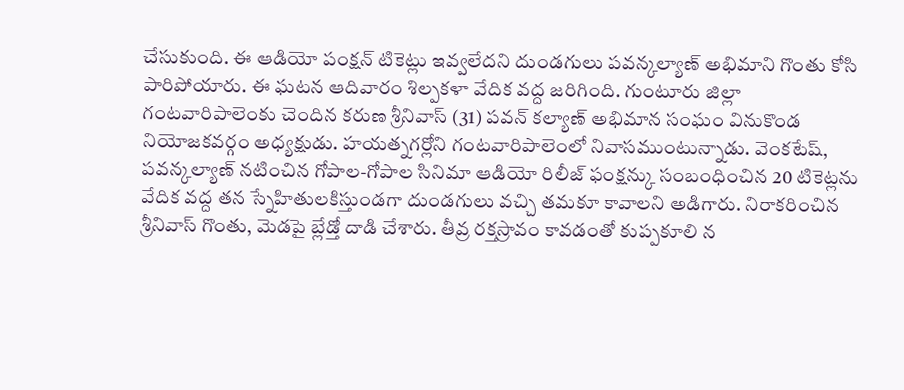చేసుకుంది. ఈ ఆడియో పంక్షన్ టికెట్లు ఇవ్వలేదని దుండగులు పవన్కల్యాణ్ అభిమాని గొంతు కోసి పారిపోయారు. ఈ ఘటన ఆదివారం శిల్పకళా వేదిక వద్ద జరిగింది. గుంటూరు జిల్లా గంటవారిపాలెంకు చెందిన కరుణ శ్రీనివాస్ (31) పవన్ కల్యాణ్ అభిమాన సంఘం వినుకొండ నియోజకవర్గం అధ్యక్షుడు. హయత్నగర్లోని గంటవారిపాలెంలో నివాసముంటున్నాడు. వెంకటేష్, పవన్కల్యాణ్ నటించిన గోపాల-గోపాల సినిమా ఆడియో రిలీజ్ ఫంక్షన్కు సంబంధించిన 20 టికెట్లను వేదిక వద్ద తన స్నేహితులకిస్తుండగా దుండగులు వచ్చి తమకూ కావాలని అడిగారు. నిరాకరించిన శ్రీనివాస్ గొంతు, మెడపై బ్లేడ్తో దాడి చేశారు. తీవ్ర రక్తస్రావం కావడంతో కుప్పకూలి న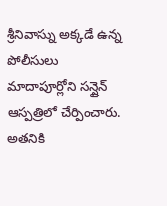శ్రీనివాస్ను అక్కడే ఉన్న పోలీసులు మాదాపూర్లోని సన్షైన్ ఆస్పత్రిలో చేర్పించారు. అతనికి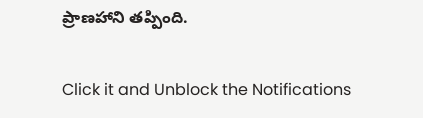ప్రాణహాని తప్పింది.


Click it and Unblock the Notifications